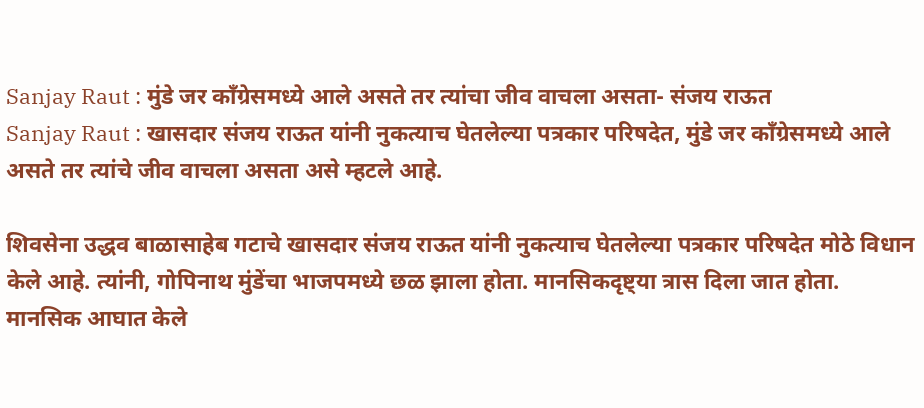Sanjay Raut : मुंडे जर काँग्रेसमध्ये आले असते तर त्यांचा जीव वाचला असता- संजय राऊत
Sanjay Raut : खासदार संजय राऊत यांनी नुकत्याच घेतलेल्या पत्रकार परिषदेत, मुंडे जर काँग्रेसमध्ये आले असते तर त्यांचे जीव वाचला असता असे म्हटले आहे.

शिवसेना उद्धव बाळासाहेब गटाचे खासदार संजय राऊत यांनी नुकत्याच घेतलेल्या पत्रकार परिषदेत मोठे विधान केले आहे. त्यांनी, गोपिनाथ मुंडेंचा भाजपमध्ये छळ झाला होता. मानसिकदृष्ट्या त्रास दिला जात होता. मानसिक आघात केले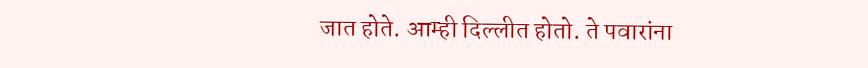जात होते. आम्ही दिल्लीत होतो. ते पवारांना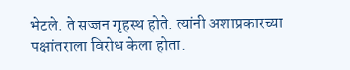भेटले. ते सज्जन गृहस्थ होते. त्यांनी अशाप्रकारच्या पक्षांतराला विरोध केला होता.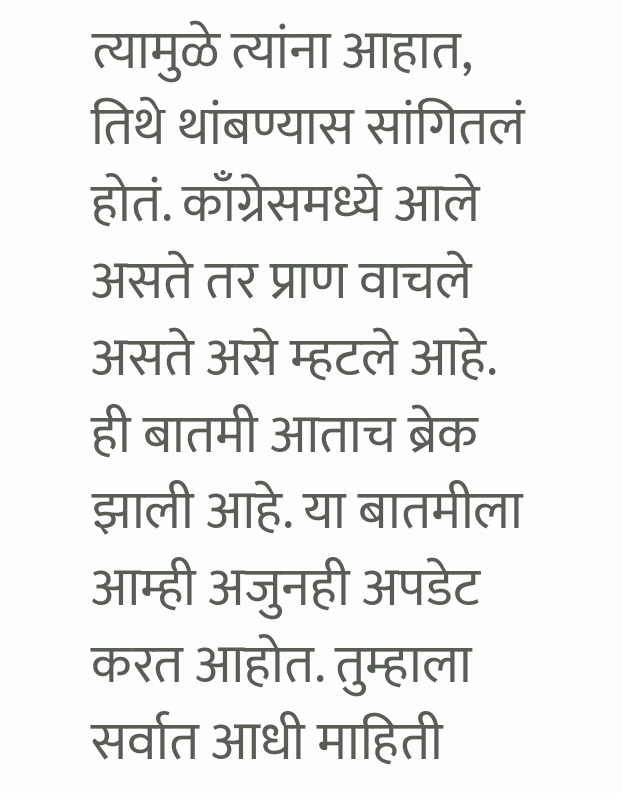त्यामुळे त्यांना आहात, तिथे थांबण्यास सांगितलं होतं. काँग्रेसमध्ये आले असते तर प्राण वाचले असते असे म्हटले आहे.
ही बातमी आताच ब्रेक झाली आहे. या बातमीला आम्ही अजुनही अपडेट करत आहोत. तुम्हाला सर्वात आधी माहिती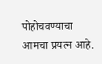पोहोचवण्याचा आमचा प्रयत्न आहे.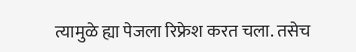त्यामुळे ह्या पेजला रिफ्रेश करत चला. तसेच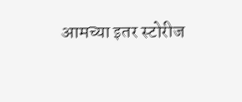आमच्या इतर स्टोरीज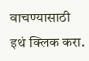वाचण्यासाठी इथं क्लिक करा.